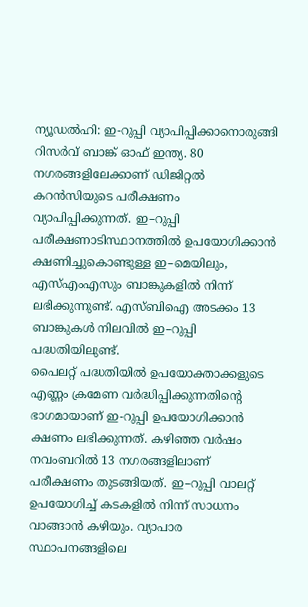ന്യൂഡൽഹി: ഇ-റുപ്പി വ്യാപിപ്പിക്കാനൊരുങ്ങി റിസർവ് ബാങ്ക് ഓഫ് ഇന്ത്യ. 80 നഗരങ്ങളിലേക്കാണ് ഡിജിറ്റൽ കറൻസിയുടെ പരീക്ഷണം വ്യാപിപ്പിക്കുന്നത്. ഇ–റുപ്പി പരീക്ഷണാടിസ്ഥാനത്തിൽ ഉപയോഗിക്കാൻ ക്ഷണിച്ചുകൊണ്ടുള്ള ഇ–മെയിലും, എസ്എംഎസും ബാങ്കുകളിൽ നിന്ന് ലഭിക്കുന്നുണ്ട്. എസ്ബിഐ അടക്കം 13 ബാങ്കുകൾ നിലവിൽ ഇ–റുപ്പി പദ്ധതിയിലുണ്ട്.
പൈലറ്റ് പദ്ധതിയിൽ ഉപയോക്താക്കളുടെ എണ്ണം ക്രമേണ വർദ്ധിപ്പിക്കുന്നതിന്റെ ഭാഗമായാണ് ഇ-റുപ്പി ഉപയോഗിക്കാൻ ക്ഷണം ലഭിക്കുന്നത്. കഴിഞ്ഞ വർഷം നവംബറിൽ 13 നഗരങ്ങളിലാണ് പരീക്ഷണം തുടങ്ങിയത്. ഇ–റുപ്പി വാലറ്റ് ഉപയോഗിച്ച് കടകളിൽ നിന്ന് സാധനം വാങ്ങാൻ കഴിയും. വ്യാപാര സ്ഥാപനങ്ങളിലെ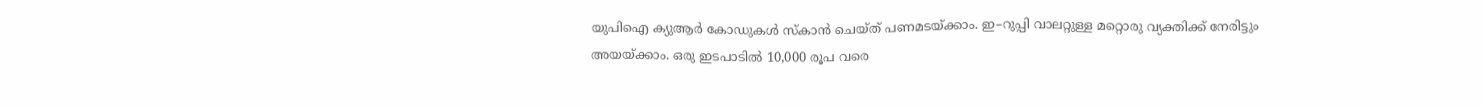യുപിഐ ക്യുആർ കോഡുകൾ സ്കാൻ ചെയ്ത് പണമടയ്ക്കാം. ഇ–റുപ്പി വാലറ്റുള്ള മറ്റൊരു വ്യക്തിക്ക് നേരിട്ടും അയയ്ക്കാം. ഒരു ഇടപാടിൽ 10,000 രൂപ വരെ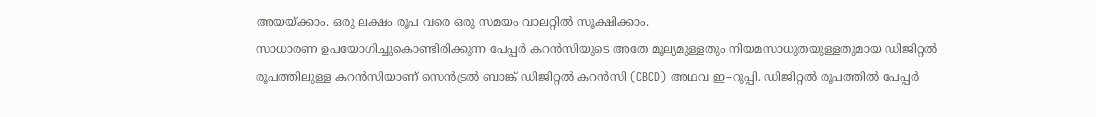അയയ്ക്കാം. ഒരു ലക്ഷം രൂപ വരെ ഒരു സമയം വാലറ്റിൽ സൂക്ഷിക്കാം.
സാധാരണ ഉപയോഗിച്ചുകൊണ്ടിരിക്കുന്ന പേപ്പർ കറൻസിയുടെ അതേ മൂല്യമുള്ളതും നിയമസാധുതയുള്ളതുമായ ഡിജിറ്റൽ രൂപത്തിലുള്ള കറൻസിയാണ് സെൻട്രൽ ബാങ്ക് ഡിജിറ്റൽ കറൻസി (CBCD) അഥവ ഇ–റുപ്പി. ഡിജിറ്റൽ രൂപത്തിൽ പേപ്പർ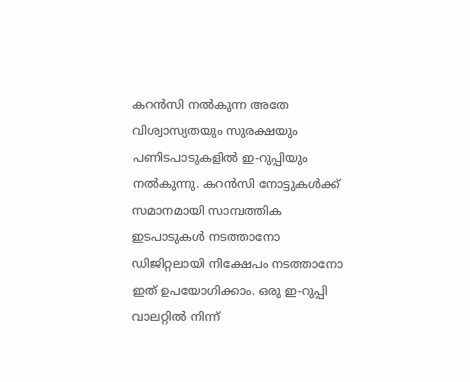കറൻസി നൽകുന്ന അതേ വിശ്വാസ്യതയും സുരക്ഷയും പണിടപാടുകളിൽ ഇ-റുപ്പിയും നൽകുന്നു. കറൻസി നോട്ടുകൾക്ക് സമാനമായി സാമ്പത്തിക ഇടപാടുകൾ നടത്താനോ ഡിജിറ്റലായി നിക്ഷേപം നടത്താനോ ഇത് ഉപയോഗിക്കാം. ഒരു ഇ-റുപ്പി വാലറ്റിൽ നിന്ന്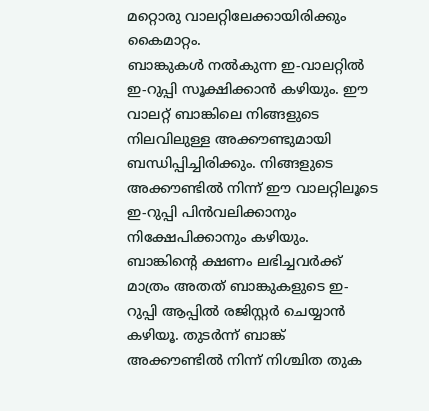മറ്റൊരു വാലറ്റിലേക്കായിരിക്കും കൈമാറ്റം.
ബാങ്കുകൾ നൽകുന്ന ഇ-വാലറ്റിൽ ഇ-റുപ്പി സൂക്ഷിക്കാൻ കഴിയും. ഈ വാലറ്റ് ബാങ്കിലെ നിങ്ങളുടെ നിലവിലുള്ള അക്കൗണ്ടുമായി ബന്ധിപ്പിച്ചിരിക്കും. നിങ്ങളുടെ അക്കൗണ്ടിൽ നിന്ന് ഈ വാലറ്റിലൂടെ ഇ-റുപ്പി പിൻവലിക്കാനും നിക്ഷേപിക്കാനും കഴിയും. ബാങ്കിന്റെ ക്ഷണം ലഭിച്ചവർക്ക് മാത്രം അതത് ബാങ്കുകളുടെ ഇ-റുപ്പി ആപ്പിൽ രജിസ്റ്റർ ചെയ്യാൻ കഴിയൂ. തുടർന്ന് ബാങ്ക് അക്കൗണ്ടിൽ നിന്ന് നിശ്ചിത തുക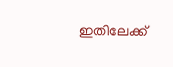ഇതിലേക്ക്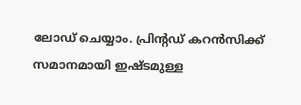ലോഡ് ചെയ്യാം. പ്രിന്റഡ് കറൻസിക്ക് സമാനമായി ഇഷ്ടമുള്ള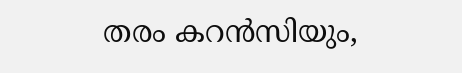തരം കറൻസിയും,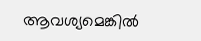ആവശ്യമെങ്കിൽ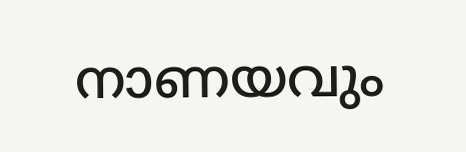നാണയവും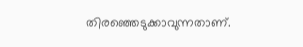തിരഞ്ഞെടുക്കാവുന്നതാണ്.